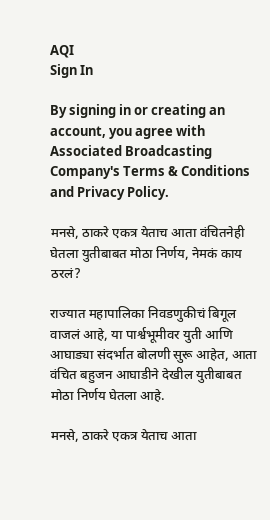AQI
Sign In

By signing in or creating an account, you agree with Associated Broadcasting Company's Terms & Conditions and Privacy Policy.

मनसे, ठाकरे एकत्र येताच आता वंचितनेही घेतला युतीबाबत मोठा निर्णय, नेमकं काय ठरलं?

राज्यात महापालिका निवडणुकीचं बिगूल वाजलं आहे, या पार्श्वभूमीवर युती आणि आघाड्या संदर्भात बोलणी सुरू आहेत, आता वंचित बहुजन आघाडीने देखील युतीबाबत मोठा निर्णय घेतला आहे.

मनसे, ठाकरे एकत्र येताच आता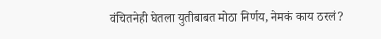वंचितनेही घेतला युतीबाबत मोठा निर्णय, नेमकं काय ठरलं?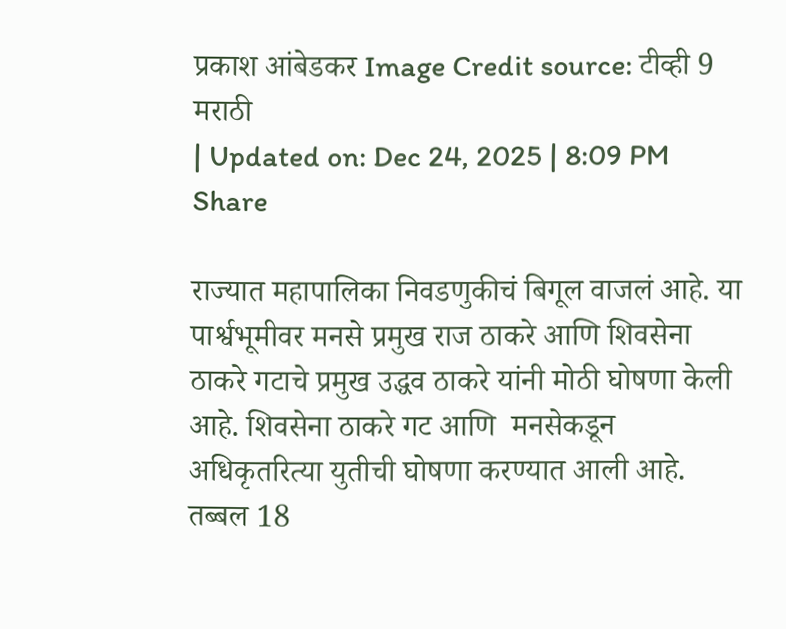प्रकाश आंबेडकर Image Credit source: टीव्ही 9 मराठी
| Updated on: Dec 24, 2025 | 8:09 PM
Share

राज्यात महापालिका निवडणुकीचं बिगूल वाजलं आहे. या पार्श्वभूमीवर मनसे प्रमुख राज ठाकरे आणि शिवसेना ठाकरे गटाचे प्रमुख उद्धव ठाकरे यांनी मोठी घोषणा केली आहे. शिवसेना ठाकरे गट आणि  मनसेकडून अधिकृतरित्या युतीची घोषणा करण्यात आली आहे. तब्बल 18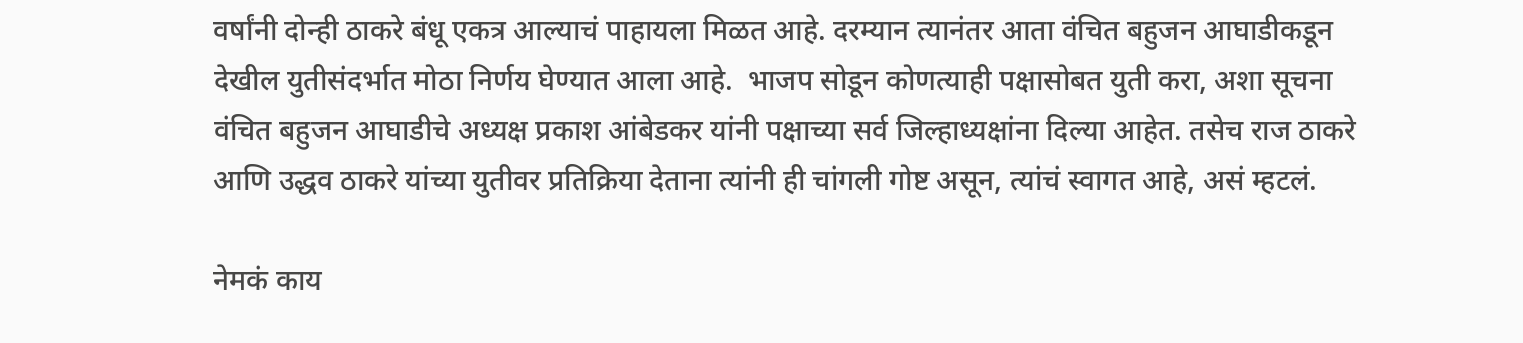वर्षांनी दोन्ही ठाकरे बंधू एकत्र आल्याचं पाहायला मिळत आहे. दरम्यान त्यानंतर आता वंचित बहुजन आघाडीकडून देखील युतीसंदर्भात मोठा निर्णय घेण्यात आला आहे.  भाजप सोडून कोणत्याही पक्षासोबत युती करा, अशा सूचना वंचित बहुजन आघाडीचे अध्यक्ष प्रकाश आंबेडकर यांनी पक्षाच्या सर्व जिल्हाध्यक्षांना दिल्या आहेत. तसेच राज ठाकरे आणि उद्धव ठाकरे यांच्या युतीवर प्रतिक्रिया देताना त्यांनी ही चांगली गोष्ट असून, त्यांचं स्वागत आहे, असं म्हटलं.

नेमकं काय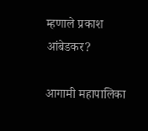म्हणाले प्रकाश आंबेडकर?

आगामी महापालिका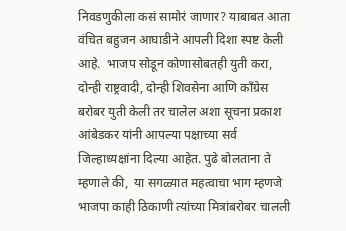निवडणुकीला कसं सामोरं जाणार? याबाबत आता वंचित बहुजन आघाडीने आपली दिशा स्पष्ट केली आहे.  भाजप सोडून कोणासोबतही युती करा, दोन्ही राष्ट्रवादी, दोन्ही शिवसेना आणि काँग्रेस बरोबर युती केली तर चालेल अशा सूचना प्रकाश आंबेडकर यांनी आपल्या पक्षाच्या सर्व जिल्हाध्यक्षांना दिल्या आहेत. पुढे बोलताना ते म्हणाले की,  या सगळ्यात महत्वाचा भाग म्हणजे भाजपा काही ठिकाणी त्यांच्या मित्रांबरोबर चालली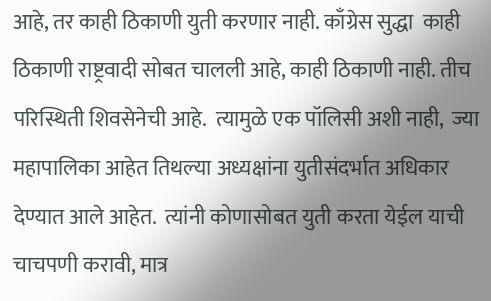आहे, तर काही ठिकाणी युती करणार नाही. काँग्रेस सुद्धा  काही ठिकाणी राष्ट्रवादी सोबत चालली आहे, काही ठिकाणी नाही. तीच परिस्थिती शिवसेनेची आहे.  त्यामुळे एक पॉलिसी अशी नाही,  ज्या महापालिका आहेत तिथल्या अध्यक्षांना युतीसंदर्भात अधिकार देण्यात आले आहेत.  त्यांनी कोणासोबत युती करता येईल याची चाचपणी करावी, मात्र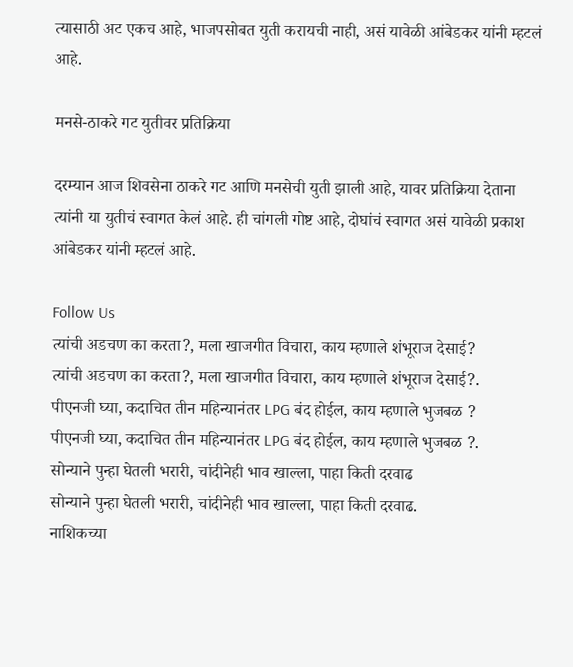त्यासाठी अट एकच आहे, भाजपसोबत युती करायची नाही, असं यावेळी आंबेडकर यांनी म्हटलं आहे.

मनसे-ठाकरे गट युतीवर प्रतिक्रिया

दरम्यान आज शिवसेना ठाकरे गट आणि मनसेची युती झाली आहे, यावर प्रतिक्रिया देताना त्यांनी या युतीचं स्वागत केलं आहे. ही चांगली गोष्ट आहे, दोघांचं स्वागत असं यावेळी प्रकाश आंबेडकर यांनी म्हटलं आहे.

Follow Us
त्यांची अडचण का करता?, मला खाजगीत विचारा, काय म्हणाले शंभूराज देसाई?
त्यांची अडचण का करता?, मला खाजगीत विचारा, काय म्हणाले शंभूराज देसाई?.
पीएनजी घ्या, कदाचित तीन महिन्यानंतर LPG बंद होईल, काय म्हणाले भुजबळ ?
पीएनजी घ्या, कदाचित तीन महिन्यानंतर LPG बंद होईल, काय म्हणाले भुजबळ ?.
सोन्याने पुन्हा घेतली भरारी, चांदीनेही भाव खाल्ला, पाहा किती दरवाढ
सोन्याने पुन्हा घेतली भरारी, चांदीनेही भाव खाल्ला, पाहा किती दरवाढ.
नाशिकच्या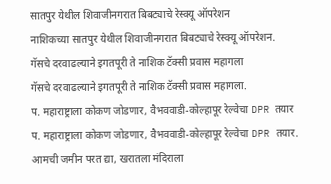सातपुर येथील शिवाजीनगरात बिबट्याचे रेस्क्यू ऑपरेशन
नाशिकच्या सातपुर येथील शिवाजीनगरात बिबट्याचे रेस्क्यू ऑपरेशन.
गॅसचे दरवाढल्याने इगतपूरी ते नाशिक टॅक्सी प्रवास महागला
गॅसचे दरवाढल्याने इगतपूरी ते नाशिक टॅक्सी प्रवास महागला.
प. महाराष्ट्राला कोकण जोडणार, वैभववाडी-कोल्हापूर रेल्वेचा DPR तयार
प. महाराष्ट्राला कोकण जोडणार, वैभववाडी-कोल्हापूर रेल्वेचा DPR तयार.
आमची जमीन परत द्या, खरातला मंदिराला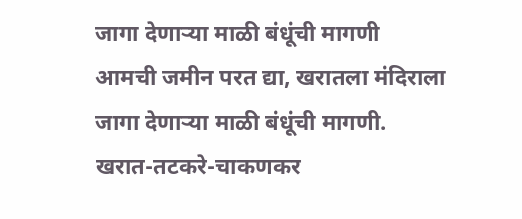जागा देणाऱ्या माळी बंधूंची मागणी
आमची जमीन परत द्या, खरातला मंदिराला जागा देणाऱ्या माळी बंधूंची मागणी.
खरात-तटकरे-चाकणकर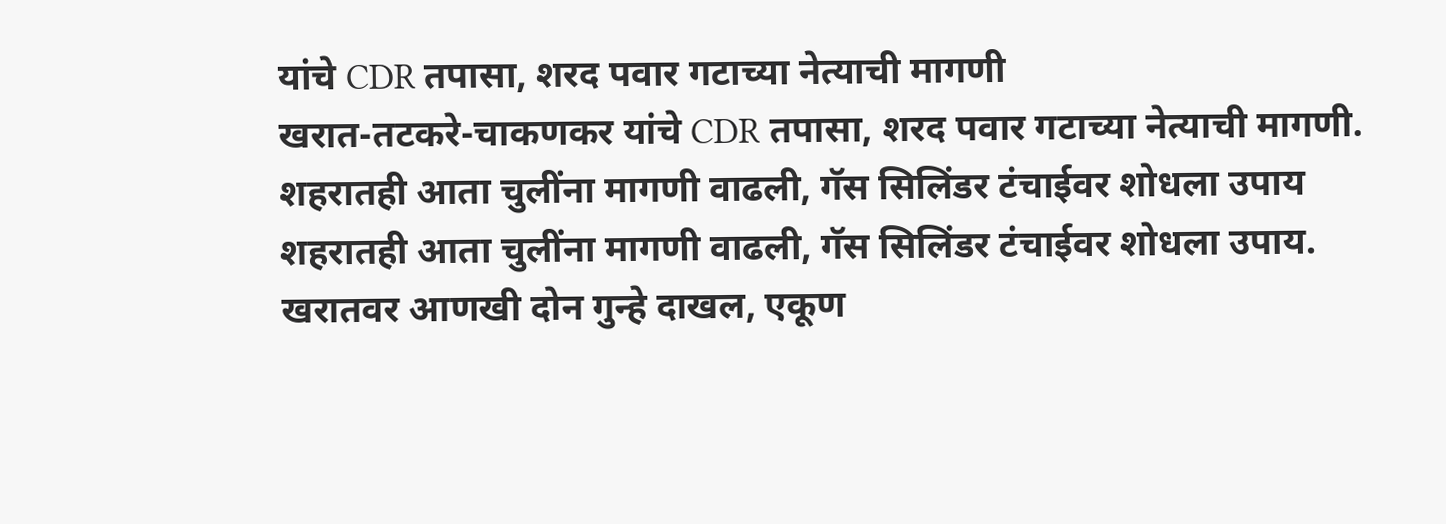यांचे CDR तपासा, शरद पवार गटाच्या नेत्याची मागणी
खरात-तटकरे-चाकणकर यांचे CDR तपासा, शरद पवार गटाच्या नेत्याची मागणी.
शहरातही आता चुलींना मागणी वाढली, गॅस सिलिंडर टंचाईवर शोधला उपाय
शहरातही आता चुलींना मागणी वाढली, गॅस सिलिंडर टंचाईवर शोधला उपाय.
खरातवर आणखी दोन गुन्हे दाखल, एकूण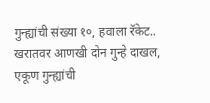गुन्ह्यांची संख्या १०, हवाला रॅकेट..
खरातवर आणखी दोन गुन्हे दाखल, एकूण गुन्ह्यांची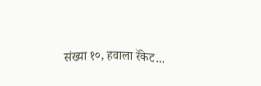संख्या १०, हवाला रॅकेट...